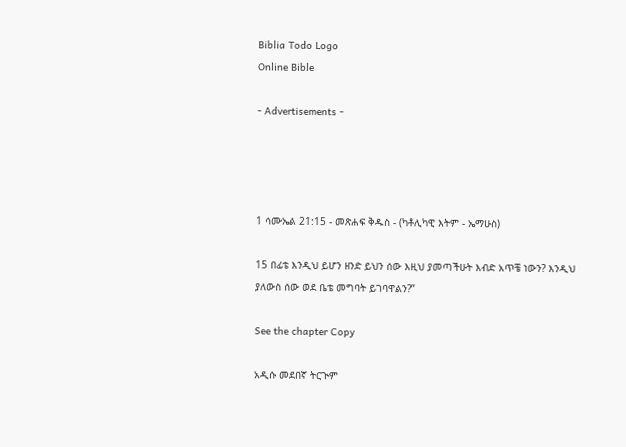Biblia Todo Logo
Online Bible

- Advertisements -




1 ሳሙኤል 21:15 - መጽሐፍ ቅዱስ - (ካቶሊካዊ እትም - ኤማሁስ)

15 በፊቴ እንዲህ ይሆን ዘንድ ይህን ሰው እዚህ ያመጣችሁት እብድ አጥቼ ነውን? እንዲህ ያለውስ ሰው ወደ ቤቴ መግባት ይገባዋልን?”

See the chapter Copy

አዲሱ መደበኛ ትርጒም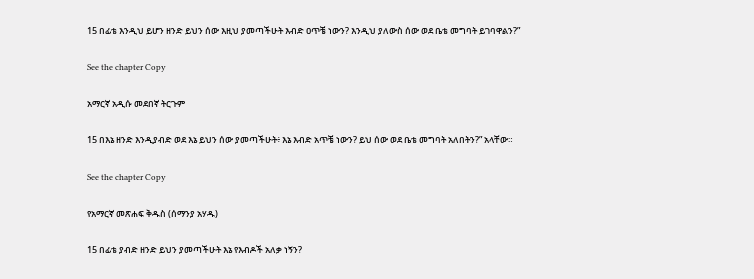15 በፊቴ እንዲህ ይሆን ዘንድ ይህን ሰው እዚህ ያመጣችሁት እብድ ዐጥቼ ነውን? እንዲህ ያለውስ ሰው ወደ ቤቴ መግባት ይገባዋልን?”

See the chapter Copy

አማርኛ አዲሱ መደበኛ ትርጉም

15 በእኔ ዘንድ እንዲያብድ ወደ እኔ ይህን ሰው ያመጣችሁት፥ እኔ እብድ አጥቼ ነውን? ይህ ሰው ወደ ቤቴ መግባት አለበትን?” አላቸው።

See the chapter Copy

የአማርኛ መጽሐፍ ቅዱስ (ሰማንያ አሃዱ)

15 በፊቴ ያብድ ዘንድ ይህን ያመጣችሁት እኔ የእብዶች አለቃ ነኝን?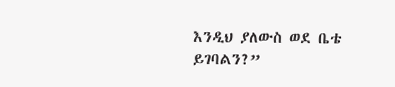እንዲህ ያለውስ ወደ ቤቴ ይገባልን?”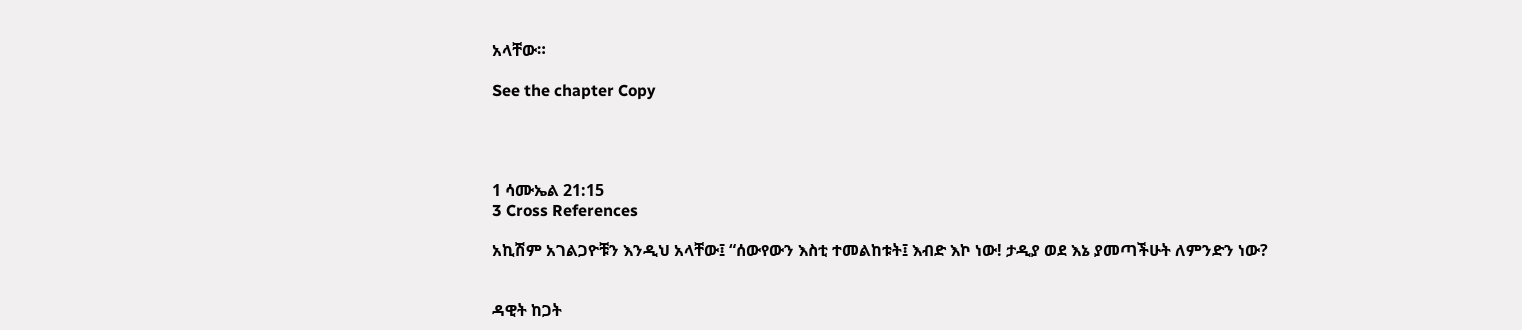አላቸው።

See the chapter Copy




1 ሳሙኤል 21:15
3 Cross References

አኪሽም አገልጋዮቹን እንዲህ አላቸው፤ “ሰውየውን እስቲ ተመልከቱት፤ እብድ እኮ ነው! ታዲያ ወደ እኔ ያመጣችሁት ለምንድን ነው?


ዳዊት ከጋት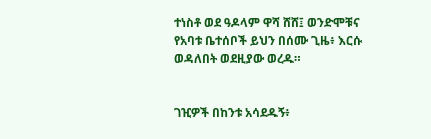ተነስቶ ወደ ዓዶላም ዋሻ ሸሸ፤ ወንድሞቹና የአባቱ ቤተሰቦች ይህን በሰሙ ጊዜ፥ እርሱ ወዳለበት ወደዚያው ወረዱ።


ገዢዎች በከንቱ አሳደዱኝ፥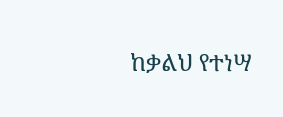ከቃልህ የተነሣ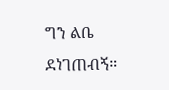ግን ልቤ ደነገጠብኝ።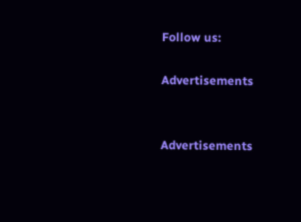Follow us:

Advertisements


Advertisements